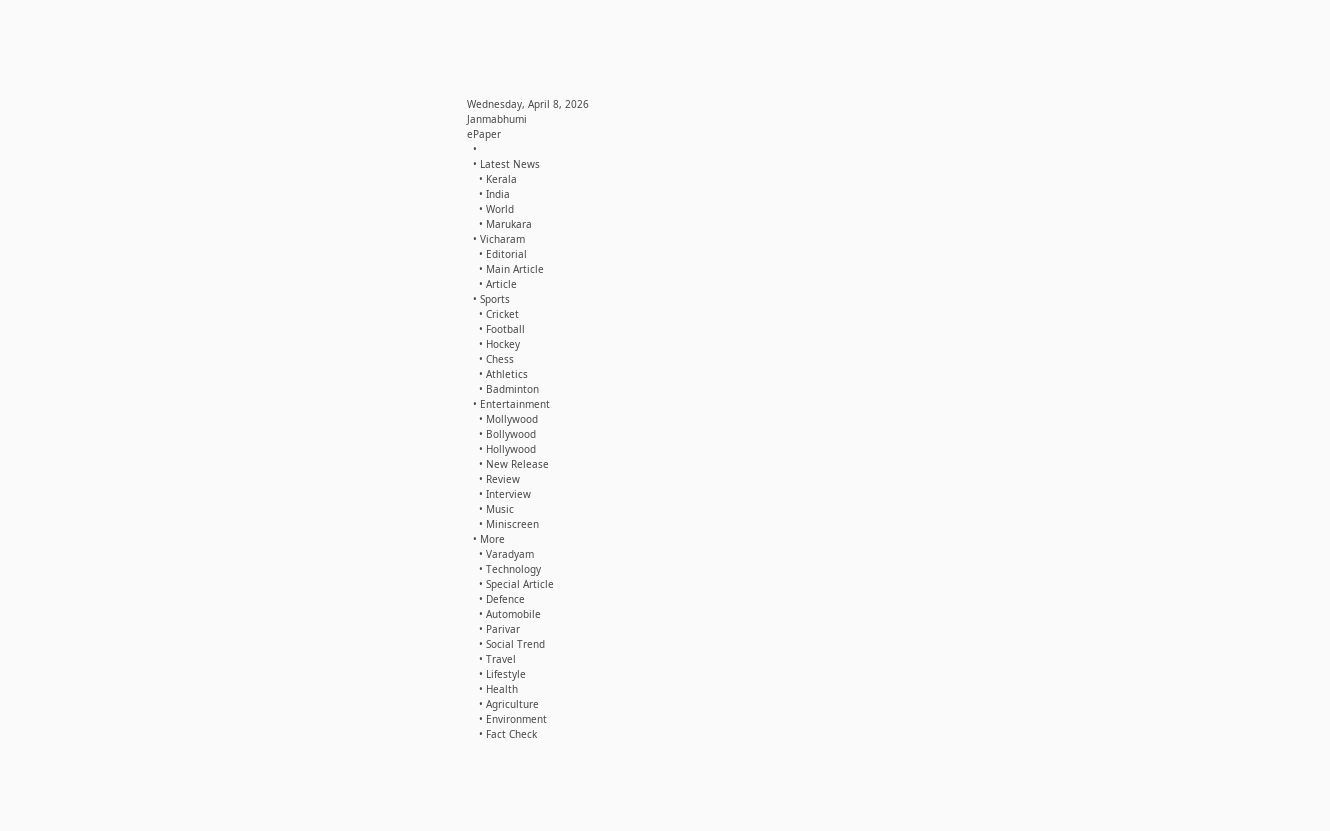Wednesday, April 8, 2026
Janmabhumi
ePaper
  •
  • Latest News
    • Kerala
    • India
    • World
    • Marukara
  • Vicharam
    • Editorial
    • Main Article
    • Article
  • Sports
    • Cricket
    • Football
    • Hockey
    • Chess
    • Athletics
    • Badminton
  • Entertainment
    • Mollywood
    • Bollywood
    • Hollywood
    • New Release
    • Review
    • Interview
    • Music
    • Miniscreen
  • More
    • Varadyam
    • Technology
    • Special Article
    • Defence
    • Automobile
    • Parivar
    • Social Trend
    • Travel
    • Lifestyle
    • Health
    • Agriculture
    • Environment
    • Fact Check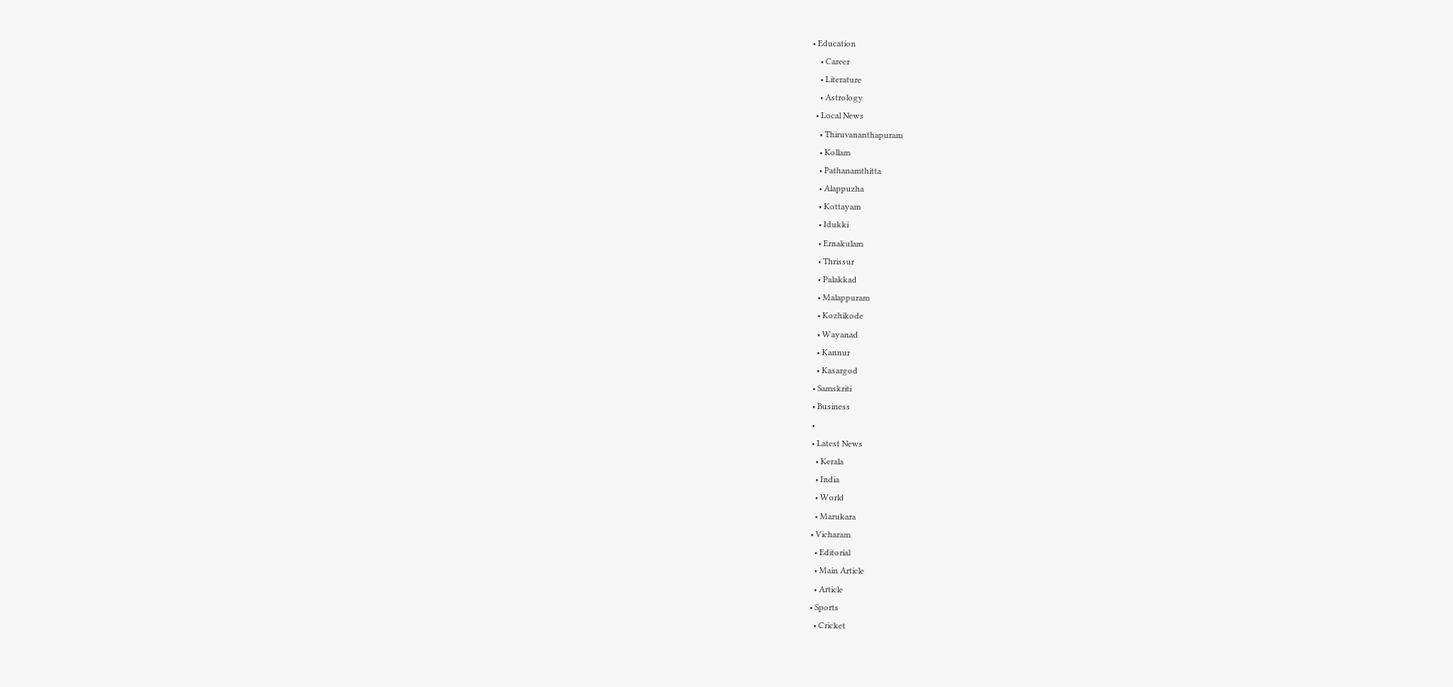• Education
    • Career
    • Literature
    • Astrology
  • Local News
    • Thiruvananthapuram
    • Kollam
    • Pathanamthitta
    • Alappuzha
    • Kottayam
    • Idukki
    • Ernakulam
    • Thrissur
    • Palakkad
    • Malappuram
    • Kozhikode
    • Wayanad
    • Kannur
    • Kasargod
  • Samskriti
  • Business
  •
  • Latest News
    • Kerala
    • India
    • World
    • Marukara
  • Vicharam
    • Editorial
    • Main Article
    • Article
  • Sports
    • Cricket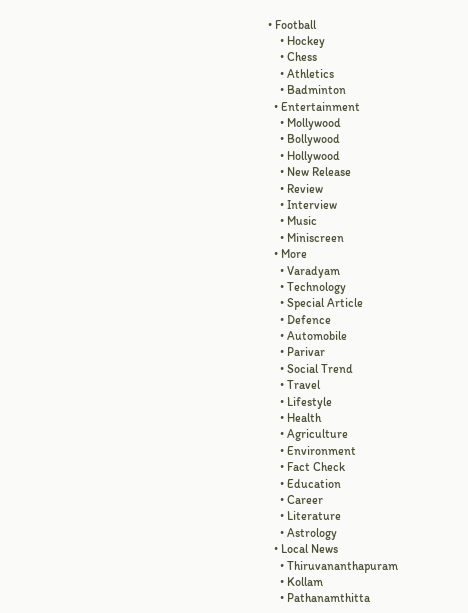• Football
    • Hockey
    • Chess
    • Athletics
    • Badminton
  • Entertainment
    • Mollywood
    • Bollywood
    • Hollywood
    • New Release
    • Review
    • Interview
    • Music
    • Miniscreen
  • More
    • Varadyam
    • Technology
    • Special Article
    • Defence
    • Automobile
    • Parivar
    • Social Trend
    • Travel
    • Lifestyle
    • Health
    • Agriculture
    • Environment
    • Fact Check
    • Education
    • Career
    • Literature
    • Astrology
  • Local News
    • Thiruvananthapuram
    • Kollam
    • Pathanamthitta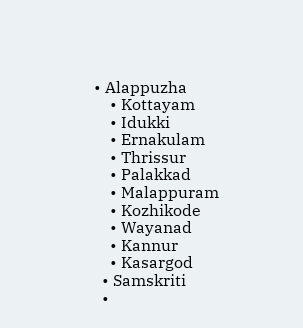• Alappuzha
    • Kottayam
    • Idukki
    • Ernakulam
    • Thrissur
    • Palakkad
    • Malappuram
    • Kozhikode
    • Wayanad
    • Kannur
    • Kasargod
  • Samskriti
  •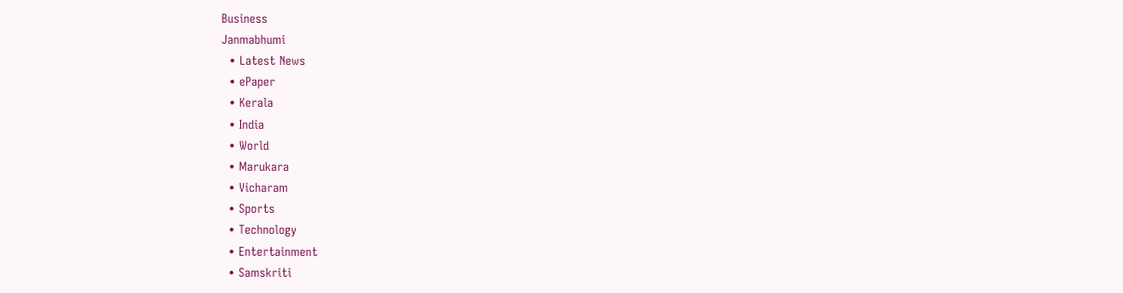Business
Janmabhumi
  • Latest News
  • ePaper
  • Kerala
  • India
  • World
  • Marukara
  • Vicharam
  • Sports
  • Technology
  • Entertainment
  • Samskriti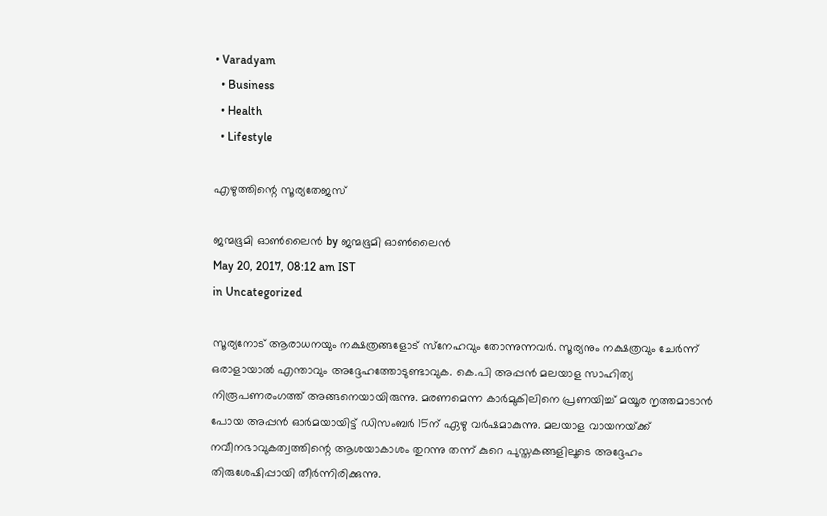• Varadyam
  • Business
  • Health
  • Lifestyle

എഴുത്തിന്റെ സൂര്യതേജസ്

ജന്മഭൂമി ഓണ്‍ലൈന്‍ by ജന്മഭൂമി ഓണ്‍ലൈന്‍
May 20, 2017, 08:12 am IST
in Uncategorized

സൂര്യനോട് ആരാധനയും നക്ഷത്രങ്ങളോട് സ്‌നേഹവും തോന്നുന്നവര്‍. സൂര്യനും നക്ഷത്രവും ചേര്‍ന്ന് ഒരാളായാല്‍ എന്താവും അദ്ദേഹത്തോടുണ്ടാവുക. കെ.പി അപ്പന്‍ മലയാള സാഹിത്യ നിരൂപണരംഗത്ത് അങ്ങനെയായിരുന്നു. മരണമെന്ന കാര്‍മുകിലിനെ പ്രണയിച്ച് മയൂര നൃത്തമാടാന്‍ പോയ അപ്പന്‍ ഓര്‍മയായിട്ട് ഡിസംബര്‍ 15ന് ഏഴു വര്‍ഷമാകുന്നു. മലയാള വായനയ്‌ക്ക് നവീനഭാവുകത്വത്തിന്റെ ആശയാകാശം തുറന്നു തന്ന് കുറെ പുസ്തകങ്ങളിലൂടെ അദ്ദേഹം തിരുശേഷിപ്പായി തീര്‍ന്നിരിക്കുന്നു.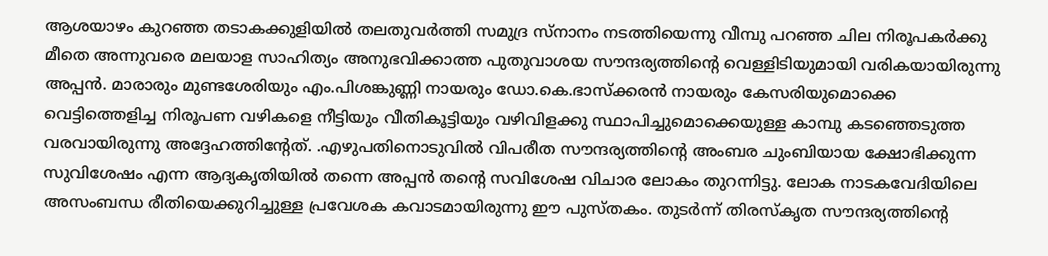ആശയാഴം കുറഞ്ഞ തടാകക്കുളിയില്‍ തലതുവര്‍ത്തി സമുദ്ര സ്‌നാനം നടത്തിയെന്നു വീമ്പു പറഞ്ഞ ചില നിരൂപകര്‍ക്കു മീതെ അന്നുവരെ മലയാള സാഹിത്യം അനുഭവിക്കാത്ത പുതുവാശയ സൗന്ദര്യത്തിന്റെ വെള്ളിടിയുമായി വരികയായിരുന്നു അപ്പന്‍. മാരാരും മുണ്ടശേരിയും എം.പിശങ്കുണ്ണി നായരും ഡോ.കെ.ഭാസ്‌ക്കരന്‍ നായരും കേസരിയുമൊക്കെ വെട്ടിത്തെളിച്ച നിരൂപണ വഴികളെ നീട്ടിയും വീതികൂട്ടിയും വഴിവിളക്കു സ്ഥാപിച്ചുമൊക്കെയുള്ള കാമ്പു കടഞ്ഞെടുത്ത വരവായിരുന്നു അദ്ദേഹത്തിന്റേത്. .എഴുപതിനൊടുവില്‍ വിപരീത സൗന്ദര്യത്തിന്റെ അംബര ചുംബിയായ ക്ഷോഭിക്കുന്ന സുവിശേഷം എന്ന ആദ്യകൃതിയില്‍ തന്നെ അപ്പന്‍ തന്റെ സവിശേഷ വിചാര ലോകം തുറന്നിട്ടു. ലോക നാടകവേദിയിലെ അസംബന്ധ രീതിയെക്കുറിച്ചുള്ള പ്രവേശക കവാടമായിരുന്നു ഈ പുസ്തകം. തുടര്‍ന്ന് തിരസ്‌കൃത സൗന്ദര്യത്തിന്റെ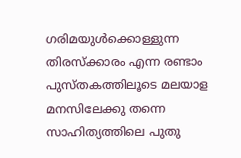ഗരിമയുള്‍ക്കൊള്ളുന്ന തിരസ്‌ക്കാരം എന്ന രണ്ടാം പുസ്തകത്തിലൂടെ മലയാള മനസിലേക്കു തന്നെ സാഹിത്യത്തിലെ പുതു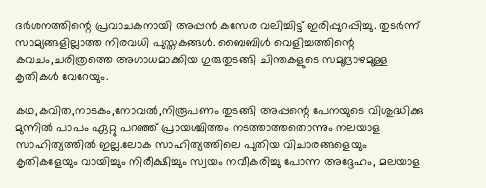ദര്‍ശനത്തിന്റെ പ്രവാചകനായി അപ്പന്‍ കസേര വലിച്ചിട്ട് ഇരിപ്പുറപ്പിച്ചു. തുടര്‍ന്ന് സാമ്യങ്ങളില്ലാത്ത നിരവധി പുസ്തകങ്ങള്‍. ബൈബിള്‍ വെളിച്ചത്തിന്റെ കവചം,ചരിത്രത്തെ അഗാധമാക്കിയ ഗുരുതുടങ്ങി ചിന്തകളുടെ സമുദ്രാഴമുള്ള കൃതികള്‍ വേറേയും.

കഥ,കവിത,നാടകം,നോവല്‍,നിരൂപണം തുടങ്ങി അപ്പന്റെ പേനയുടെ വിശുദ്ധിക്കു മുന്നില്‍ പാപം ഏറ്റു പറഞ്ഞ് പ്രായശ്ചിത്തം നടത്താത്തതൊന്നും നലയാള സാഹിത്യത്തില്‍ ഇല്ല.ലോക സാഹിത്യത്തിലെ പുതിയ വിചാരങ്ങളെയും കൃതികളേയും വായിച്ചും നിരീക്ഷിച്ചും സ്വയം നവീകരിച്ചു പോന്ന അദ്ദേഹം, മലയാള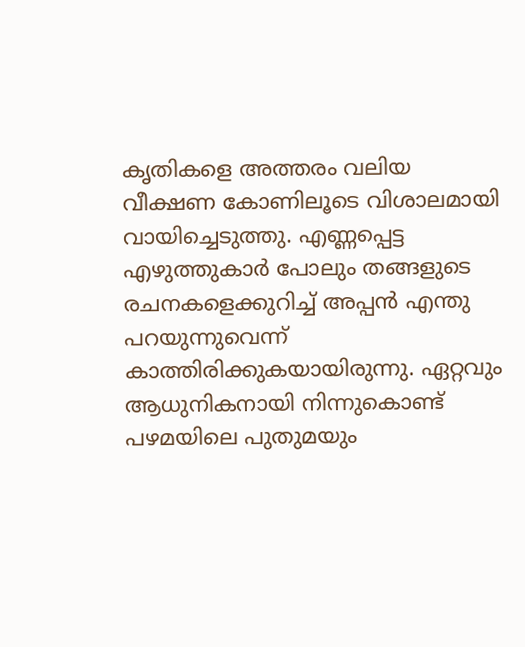കൃതികളെ അത്തരം വലിയ വീക്ഷണ കോണിലൂടെ വിശാലമായി വായിച്ചെടുത്തു. എണ്ണപ്പെട്ട എഴുത്തുകാര്‍ പോലും തങ്ങളുടെ രചനകളെക്കുറിച്ച് അപ്പന്‍ എന്തു പറയുന്നുവെന്ന് കാത്തിരിക്കുകയായിരുന്നു. ഏറ്റവും ആധുനികനായി നിന്നുകൊണ്ട് പഴമയിലെ പുതുമയും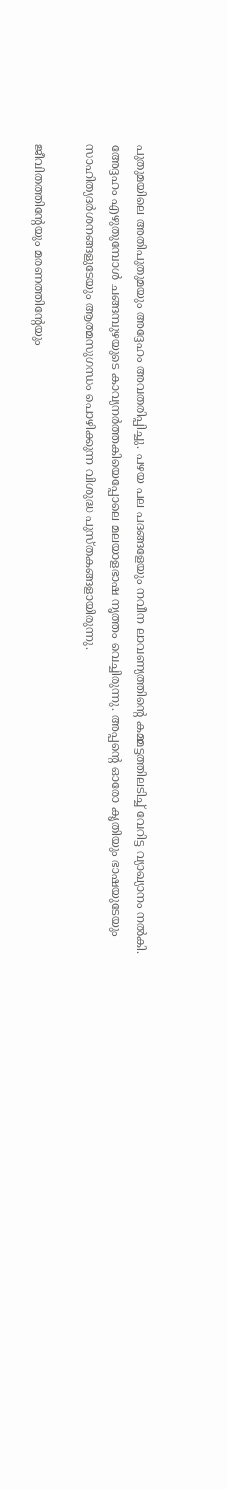പുതുമയിലെ അതിപുതുമയും അദ്ദേഹം അവതരിപ്പിച്ചു. പഴയ പല പദങ്ങളേയും നവീന ലാവണ്യത്തിന്റെ കമ്മട്ടത്തിലടിച്ച് വേറിട്ട വ്യാഖ്യാനം നല്‍കി. അേദ്ദഹം എഴുതുമ്പോള്‍ ചങ്ങമ്പുഴയുടെ കാവ്യനര്‍ത്തകിയെപ്പോലെ മലയാളഭാഷ നൃത്തം വെച്ചിരുന്നു. അപ്പന്റെ ഓരോ കൃതിയും ഭാഷയുടേയും സാഹിത്യദര്‍ശനങ്ങളുടേയും ആത്മസുഗന്ധം പൊഴിക്കുന്ന വിശുദ്ധ പുസ്തകങ്ങളായിരുന്നു.

ജീവിതത്തിന്റേയും മരണത്തിന്റേയും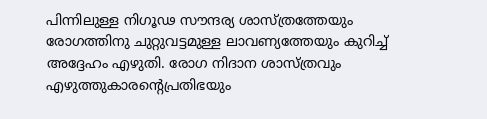പിന്നിലുള്ള നിഗൂഢ സൗന്ദര്യ ശാസ്ത്രത്തേയും രോഗത്തിനു ചുറ്റുവട്ടമുള്ള ലാവണ്യത്തേയും കുറിച്ച് അദ്ദേഹം എഴുതി. രോഗ നിദാന ശാസ്ത്രവും എഴുത്തുകാരന്റെപ്രതിഭയും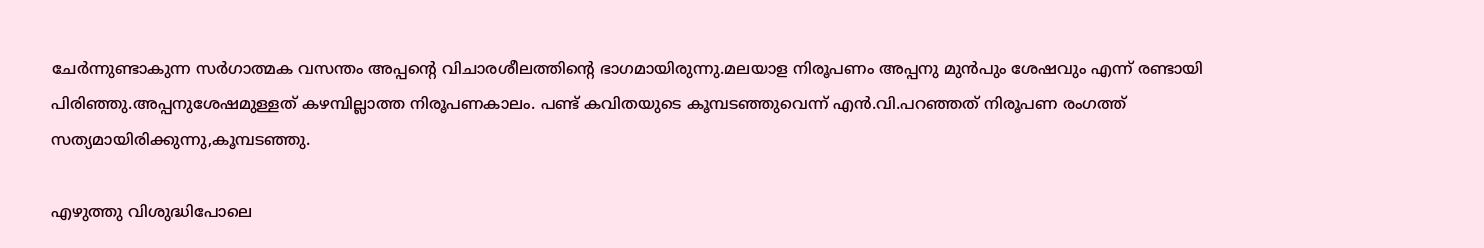ചേര്‍ന്നുണ്ടാകുന്ന സര്‍ഗാത്മക വസന്തം അപ്പന്റെ വിചാരശീലത്തിന്റെ ഭാഗമായിരുന്നു.മലയാള നിരൂപണം അപ്പനു മുന്‍പും ശേഷവും എന്ന് രണ്ടായി പിരിഞ്ഞു.അപ്പനുശേഷമുള്ളത് കഴമ്പില്ലാത്ത നിരൂപണകാലം. പണ്ട് കവിതയുടെ കൂമ്പടഞ്ഞുവെന്ന് എന്‍.വി.പറഞ്ഞത് നിരൂപണ രംഗത്ത് സത്യമായിരിക്കുന്നു,കൂമ്പടഞ്ഞു.

എഴുത്തു വിശുദ്ധിപോലെ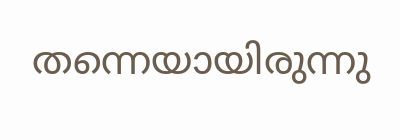തന്നെയായിരുന്നു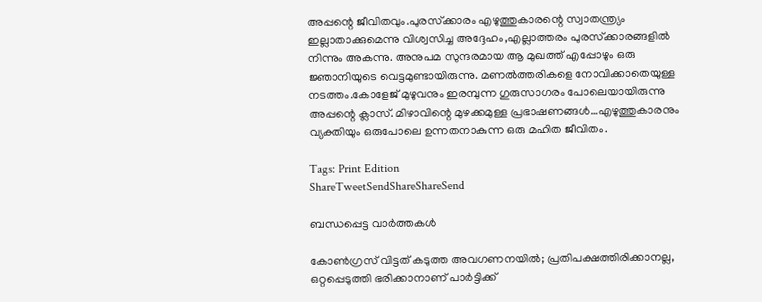അപ്പന്റെ ജീവിതവും.പുരസ്‌ക്കാരം എഴുത്തുകാരന്റെ സ്വാതന്ത്ര്യം ഇല്ലാതാക്കുമെന്നു വിശ്വസിച്ച അദ്ദേഹം,എല്ലാത്തരം പുരസ്‌ക്കാരങ്ങളില്‍ നിന്നും അകന്നു. അനുപമ സുന്ദരമായ ആ മുഖത്ത് എപ്പോഴും ഒരു ജ്ഞാനിയുടെ വെട്ടമുണ്ടായിരുന്നു. മണല്‍ത്തരികളെ നോവിക്കാതെയുള്ള നടത്തം.കോളേജ് മുഴുവനും ഇരമ്പുന്ന ഗുരുസാഗരം പോലെയായിരുന്നു അപ്പന്റെ ക്ലാസ്. മിഴാവിന്റെ മുഴക്കമുള്ള പ്രഭാഷണങ്ങള്‍…എഴുത്തുകാരനും വ്യക്തിയും ഒരുപോലെ ഉന്നതനാകുന്ന ഒരു മഹിത ജീവിതം.

Tags: Print Edition
ShareTweetSendShareShareSend

ബന്ധപ്പെട്ട വാര്‍ത്തകള്‍

കോണ്‍ഗ്രസ് വിട്ടത് കടുത്ത അവഗണനയില്‍; പ്രതിപക്ഷത്തിരിക്കാനല്ല, ഒറ്റപ്പെടുത്തി ഭരിക്കാനാണ് പാര്‍ട്ടിക്ക്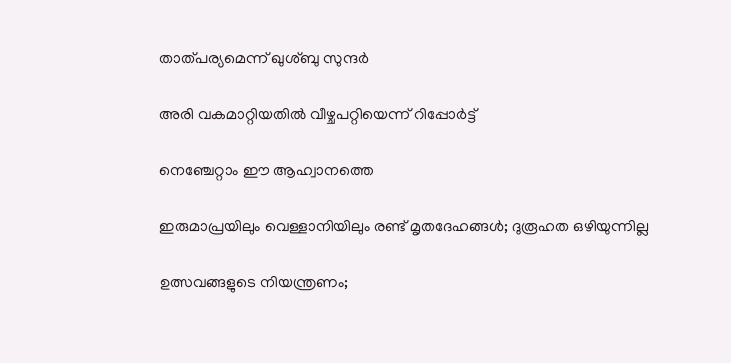താത്പര്യമെന്ന് ഖുശ്ബു സുന്ദര്‍

അരി വകമാറ്റിയതില്‍ വീഴ്ചപറ്റിയെന്ന് റിപ്പോര്‍ട്ട്

നെഞ്ചേറ്റാം ഈ ആഹ്വാനത്തെ

ഇരുമാപ്രയിലും വെള്ളാനിയിലും രണ്ട് മൃതദേഹങ്ങള്‍; ദുരൂഹത ഒഴിയുന്നില്ല

ഉത്സവങ്ങളുടെ നിയന്ത്രണം;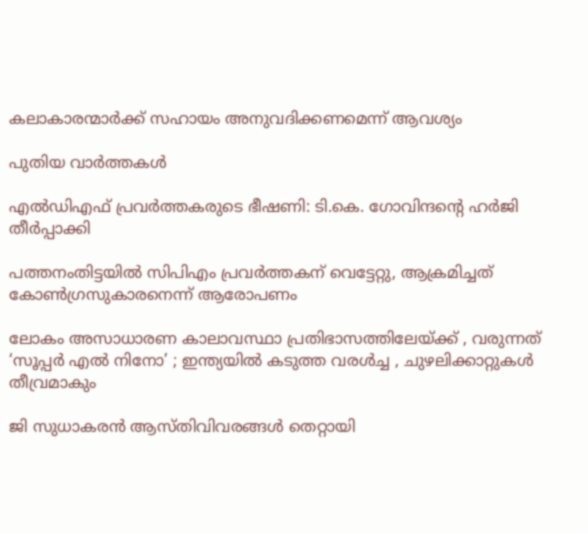കലാകാരന്മാര്‍ക്ക് സഹായം അനുവദിക്കണമെന്ന് ആവശ്യം

പുതിയ വാര്‍ത്തകള്‍

എല്‍ഡിഎഫ് പ്രവര്‍ത്തകരുടെ ഭീഷണി: ടി.കെ. ഗോവിന്ദന്റെ ഹര്‍ജി തീര്‍പ്പാക്കി

പത്തനംതിട്ടയില്‍ സിപിഎം പ്രവര്‍ത്തകന് വെട്ടേറ്റു, ആക്രമിച്ചത് കോണ്‍ഗ്രസുകാരനെന്ന് ആരോപണം

ലോകം അസാധാരണ കാലാവസ്ഥാ പ്രതിഭാസത്തിലേയ്‌ക്ക് , വരുന്നത് ‘സൂപ്പർ എൽ നിനോ’ ; ഇന്ത്യയിൽ കടുത്ത വരൾച്ച , ചുഴലിക്കാറ്റുകൾ തീവ്രമാകും

ജി സുധാകരന്‍ ആസ്തിവിവരങ്ങള്‍ തെറ്റായി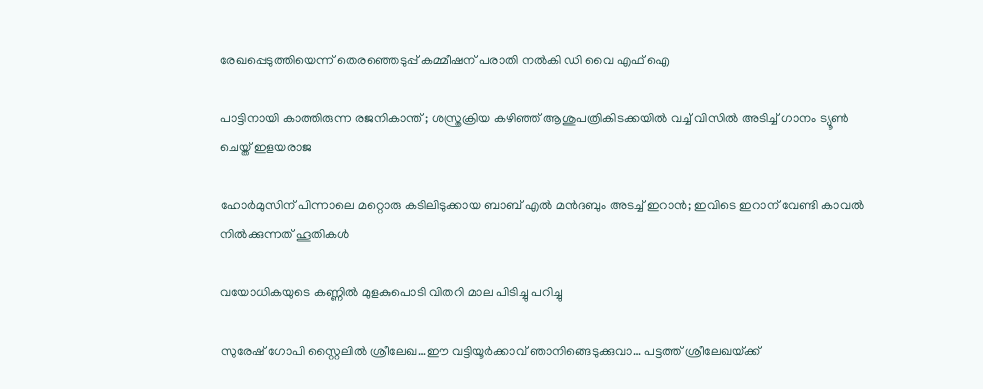രേഖപ്പെടുത്തിയെന്ന് തെരഞ്ഞെടുപ്പ് കമ്മീഷന് പരാതി നല്‍കി ഡി വൈ എഫ് ഐ

പാട്ടിനായി കാത്തിരുന്ന രജനികാന്ത് ; ശസ്ത്രക്രിയ കഴിഞ്ഞ് ആശുപത്രികിടക്കയിൽ വച്ച് വിസിൽ അടിച്ച് ഗാനം ട്യൂൺ ചെയ്ത് ഇളയരാജ

ഹോര്‍മുസിന് പിന്നാലെ മറ്റൊരു കടിലിടുക്കായ ബാബ് എല്‍ മന്‍ദബും അടച്ച് ഇറാന്‍; ഇവിടെ ഇറാന് വേണ്ടി കാവല്‍ നില്‍ക്കുന്നത് ഹൂതികള്‍

വയോധികയുടെ കണ്ണില്‍ മുളകുപൊടി വിതറി മാല പിടിച്ചു പറിച്ചു

സുരേഷ് ഗോപി സ്റ്റൈലില്‍ ശ്രീലേഖ…ഈ വട്ടിയൂര്‍ക്കാവ് ഞാനിങ്ങെടുക്കുവാ… പട്ടത്ത് ശ്രീലേഖയ്‌ക്ക്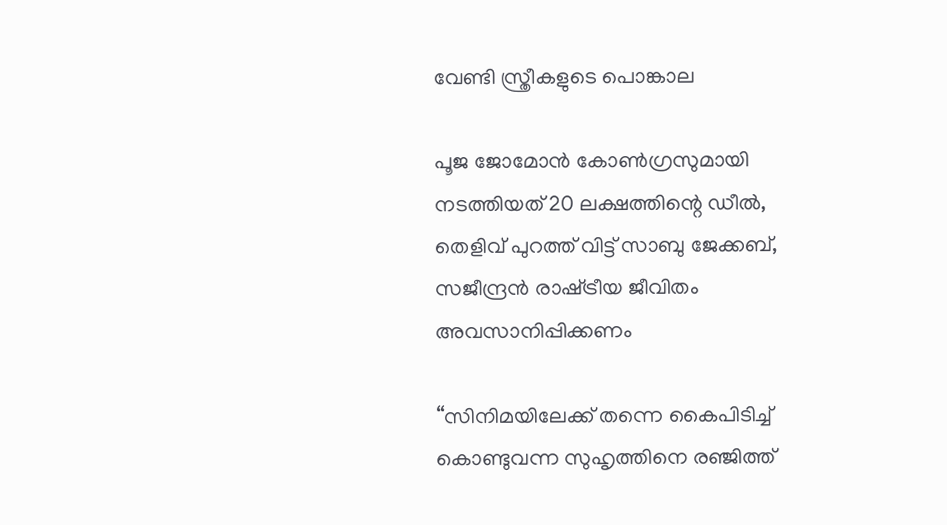വേണ്ടി സ്ത്രീകളുടെ പൊങ്കാല

പൂജ ജോമോന്‍ കോണ്‍ഗ്രസുമായി നടത്തിയത് 20 ലക്ഷത്തിന്റെ ഡീല്‍, തെളിവ് പുറത്ത് വിട്ട് സാബു ജേക്കബ്, സജീന്ദ്രന്‍ രാഷ്‌ട്രീയ ജീവിതം അവസാനിപ്പിക്കണം

“സിനിമയിലേക്ക് തന്നെ കൈപിടിച്ച് കൊണ്ടുവന്ന സുഹൃത്തിനെ രഞ്ജിത്ത്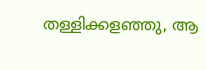തള്ളിക്കളഞ്ഞു, ആ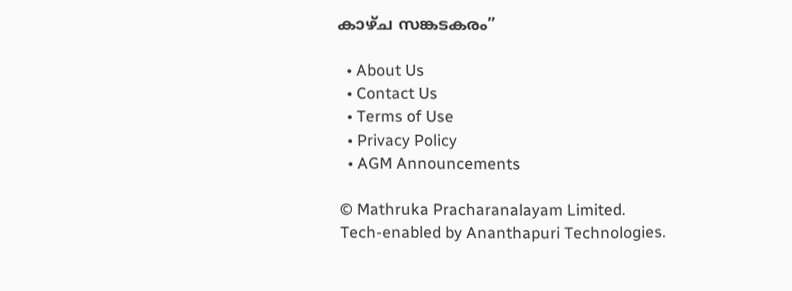കാഴ്‌ച സങ്കടകരം”

  • About Us
  • Contact Us
  • Terms of Use
  • Privacy Policy
  • AGM Announcements

© Mathruka Pracharanalayam Limited.
Tech-enabled by Ananthapuri Technologies.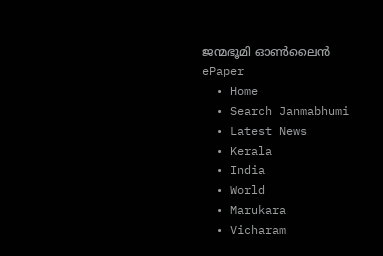ജന്മഭൂമി ഓണ്‍ലൈന്‍
ePaper
  • Home
  • Search Janmabhumi
  • Latest News
  • Kerala
  • India
  • World
  • Marukara
  • Vicharam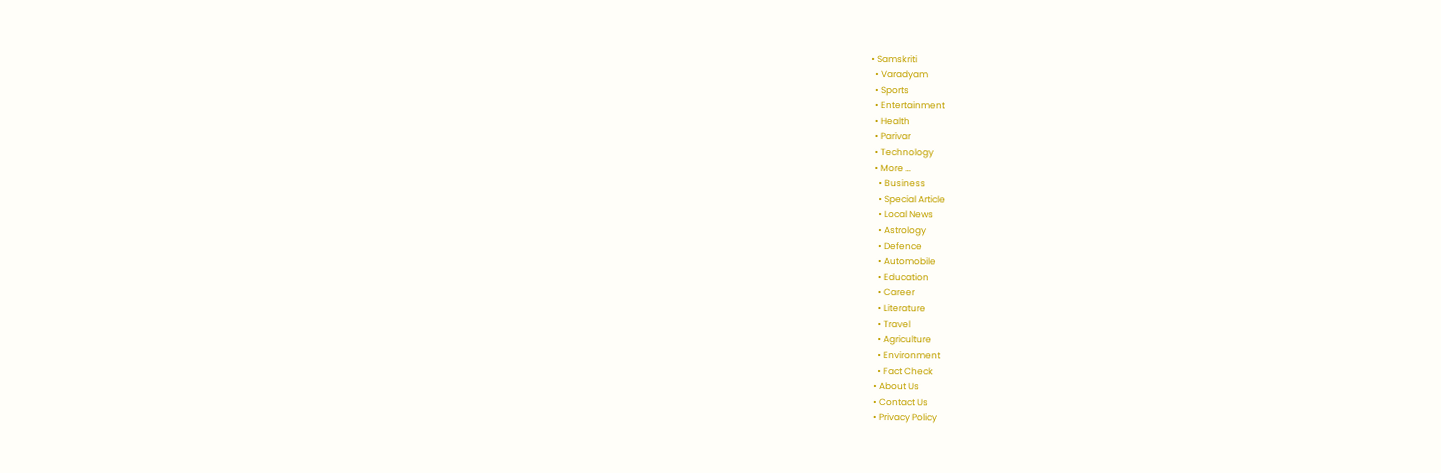• Samskriti
  • Varadyam
  • Sports
  • Entertainment
  • Health
  • Parivar
  • Technology
  • More …
    • Business
    • Special Article
    • Local News
    • Astrology
    • Defence
    • Automobile
    • Education
    • Career
    • Literature
    • Travel
    • Agriculture
    • Environment
    • Fact Check
  • About Us
  • Contact Us
  • Privacy Policy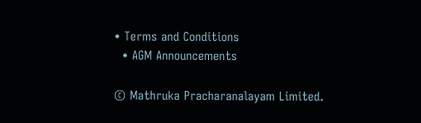• Terms and Conditions
  • AGM Announcements

© Mathruka Pracharanalayam Limited.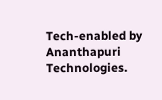Tech-enabled by Ananthapuri Technologies.